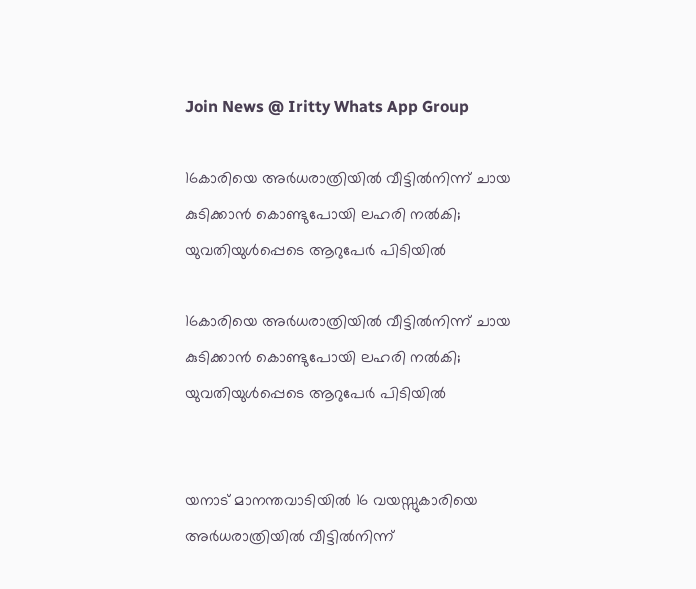Join News @ Iritty Whats App Group

16കാരിയെ അര്‍ധരാത്രിയില്‍ വീട്ടില്‍നിന്ന് ചായ കുടിക്കാൻ കൊണ്ടുപോയി ലഹരി നല്‍കി; യുവതിയുള്‍പ്പെടെ ആറുപേര്‍ പിടിയില്‍

16കാരിയെ അര്‍ധരാത്രിയില്‍ വീട്ടില്‍നിന്ന് ചായ കുടിക്കാൻ കൊണ്ടുപോയി ലഹരി നല്‍കി; യുവതിയുള്‍പ്പെടെ ആറുപേര്‍ പിടിയില്‍


യനാട് മാനന്തവാടിയില്‍ 16 വയസ്സുകാരിയെ അർധരാത്രിയില്‍ വീട്ടില്‍നിന്ന്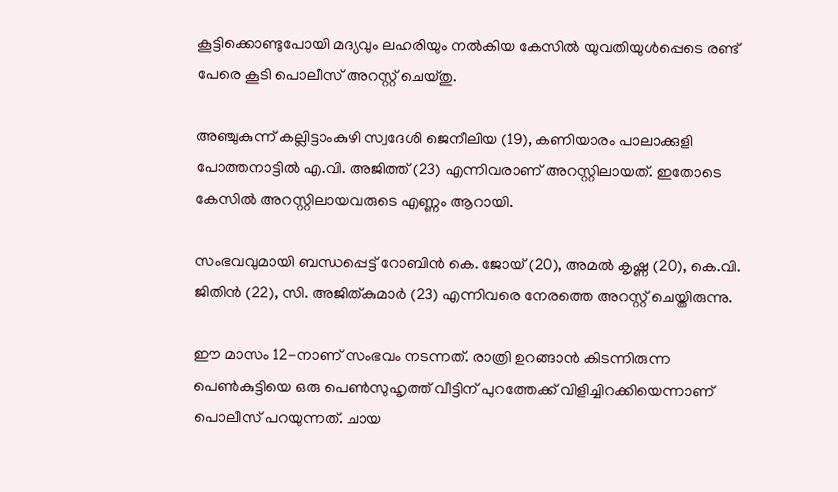കൂട്ടിക്കൊണ്ടുപോയി മദ്യവും ലഹരിയും നല്‍കിയ കേസില്‍ യുവതിയുള്‍പ്പെടെ രണ്ട് പേരെ കൂടി പൊലീസ് അറസ്റ്റ് ചെയ്തു.

അഞ്ചുകുന്ന് കല്ലിട്ടാംകുഴി സ്വദേശി ജെനീലിയ (19), കണിയാരം പാലാക്കുളി പോത്തനാട്ടില്‍ എ.വി. അജിത്ത് (23) എന്നിവരാണ് അറസ്റ്റിലായത്. ഇതോടെ കേസില്‍ അറസ്റ്റിലായവരുടെ എണ്ണം ആറായി.

സംഭവവുമായി ബന്ധപ്പെട്ട് റോബിൻ കെ. ജോയ് (20), അമല്‍ കൃഷ്ണ (20), കെ.വി. ജിതിൻ (22), സി. അജിത്കുമാർ (23) എന്നിവരെ നേരത്തെ അറസ്റ്റ് ചെയ്തിരുന്നു.

ഈ മാസം 12-നാണ് സംഭവം നടന്നത്. രാത്രി ഉറങ്ങാൻ കിടന്നിരുന്ന പെണ്‍കുട്ടിയെ ഒരു പെണ്‍സുഹൃത്ത് വീട്ടിന് പുറത്തേക്ക് വിളിച്ചിറക്കിയെന്നാണ് പൊലീസ് പറയുന്നത്. ചായ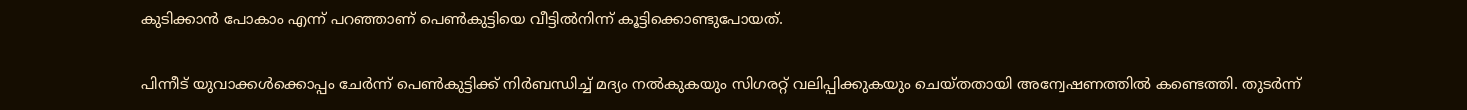കുടിക്കാൻ പോകാം എന്ന് പറഞ്ഞാണ് പെണ്‍കുട്ടിയെ വീട്ടില്‍നിന്ന് കൂട്ടിക്കൊണ്ടുപോയത്.

പിന്നീട് യുവാക്കള്‍ക്കൊപ്പം ചേർന്ന് പെണ്‍കുട്ടിക്ക് നിർബന്ധിച്ച്‌ മദ്യം നല്‍കുകയും സിഗരറ്റ് വലിപ്പിക്കുകയും ചെയ്തതായി അന്വേഷണത്തില്‍ കണ്ടെത്തി. തുടർന്ന്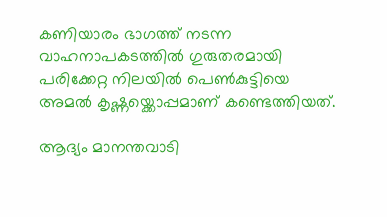കണിയാരം ഭാഗത്ത് നടന്ന വാഹനാപകടത്തില്‍ ഗുരുതരമായി പരിക്കേറ്റ നിലയില്‍ പെണ്‍കുട്ടിയെ അമല്‍ കൃഷ്ണയ്ക്കൊപ്പമാണ് കണ്ടെത്തിയത്.

ആദ്യം മാനന്തവാടി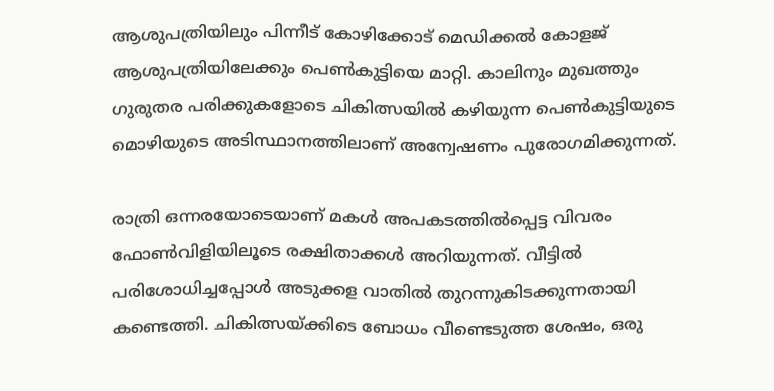ആശുപത്രിയിലും പിന്നീട് കോഴിക്കോട് മെഡിക്കല്‍ കോളജ് ആശുപത്രിയിലേക്കും പെണ്‍കുട്ടിയെ മാറ്റി. കാലിനും മുഖത്തും ഗുരുതര പരിക്കുകളോടെ ചികിത്സയില്‍ കഴിയുന്ന പെണ്‍കുട്ടിയുടെ മൊഴിയുടെ അടിസ്ഥാനത്തിലാണ് അന്വേഷണം പുരോഗമിക്കുന്നത്.

രാത്രി ഒന്നരയോടെയാണ് മകള്‍ അപകടത്തില്‍പ്പെട്ട വിവരം ഫോണ്‍വിളിയിലൂടെ രക്ഷിതാക്കള്‍ അറിയുന്നത്. വീട്ടില്‍ പരിശോധിച്ചപ്പോള്‍ അടുക്കള വാതില്‍ തുറന്നുകിടക്കുന്നതായി കണ്ടെത്തി. ചികിത്സയ്ക്കിടെ ബോധം വീണ്ടെടുത്ത ശേഷം, ഒരു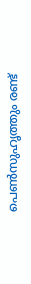പെണ്‍സുഹൃത്തും രണ്ട്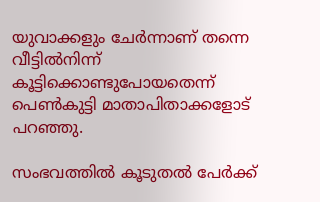യുവാക്കളും ചേർന്നാണ് തന്നെ വീട്ടില്‍നിന്ന് കൂട്ടിക്കൊണ്ടുപോയതെന്ന് പെണ്‍കുട്ടി മാതാപിതാക്കളോട് പറഞ്ഞു.

സംഭവത്തില്‍ കൂടുതല്‍ പേർക്ക്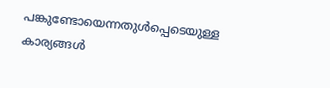പങ്കുണ്ടോയെന്നതുള്‍പ്പെടെയുള്ള കാര്യങ്ങള്‍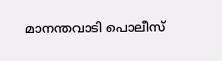മാനന്തവാടി പൊലീസ്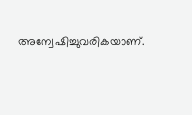അന്വേഷിച്ചുവരികയാണ്.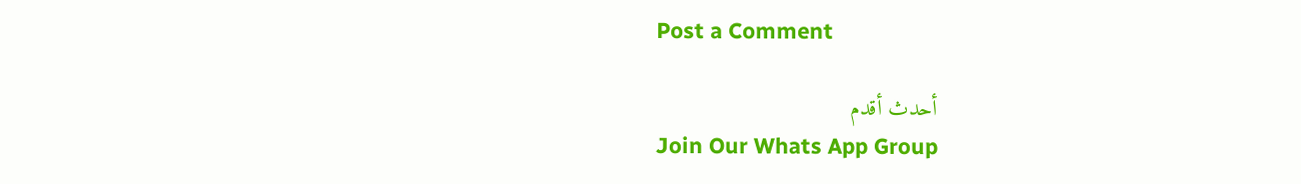Post a Comment

أحدث أقدم
Join Our Whats App Group